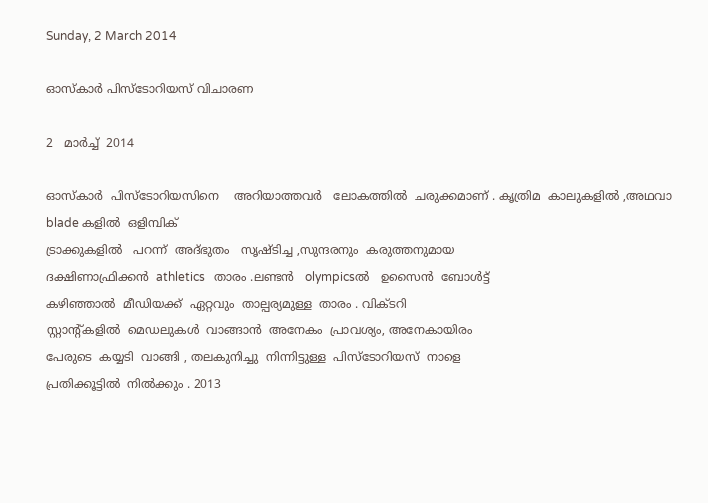Sunday, 2 March 2014

ഓസ്കാർ പിസ്ടോറിയസ് വിചാരണ

2   മാർച്ച്‌  2014

ഓസ്കാർ  പിസ്ടോറിയസിനെ    അറിയാത്തവർ   ലോകത്തിൽ  ചരുക്കമാണ് . കൃത്രിമ  കാലുകളിൽ ,അഥവാ   blade കളിൽ  ഒളിമ്പിക്
ട്രാക്കുകളിൽ   പറന്ന്  അദ്ഭുതം   സൃഷ്ടിച്ച ,സുന്ദരനും  കരുത്തനുമായ
ദക്ഷിണാഫ്രിക്കൻ  athletics   താരം .ലണ്ടൻ   olympicsൽ   ഉസൈൻ  ബോൾട്ട്
കഴിഞ്ഞാൽ  മീഡിയക്ക്  ഏറ്റവും  താല്പര്യമുള്ള  താരം . വിക്ടറി
സ്റ്റാന്റ്കളിൽ  മെഡലുകൾ  വാങ്ങാൻ  അനേകം  പ്രാവശ്യം, അനേകായിരം
പേരുടെ  കയ്യടി  വാങ്ങി , തലകുനിച്ചു  നിന്നിട്ടുള്ള  പിസ്ടോറിയസ്  നാളെ
പ്രതിക്കൂട്ടിൽ  നിൽക്കും . 2013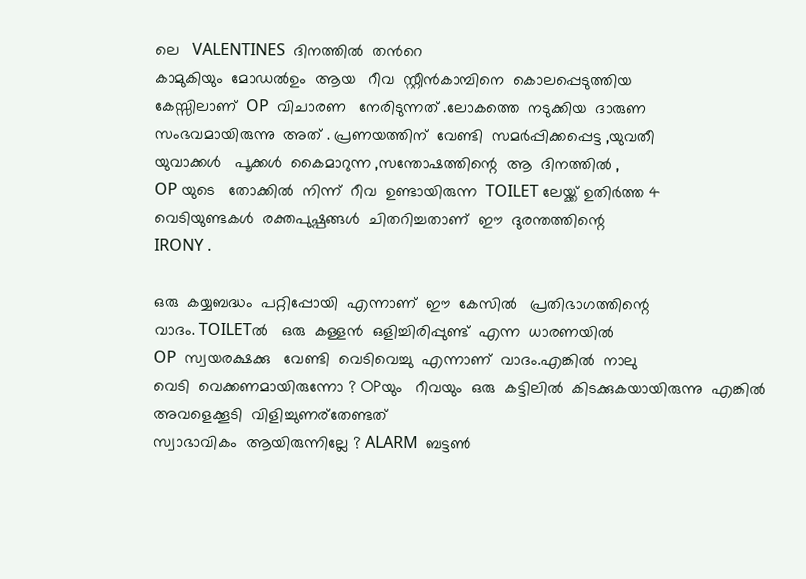ലെ   VALENTINES  ദിനത്തിൽ  തൻറെ
കാമുകിയും  മോഡൽഉം  ആയ   റീവ  സ്റ്റീൻകാമ്പിനെ  കൊലപ്പെടുത്തിയ
കേസ്സിലാണ്  OP  വിചാരണ   നേരിടുന്നത് .ലോകത്തെ  നടുക്കിയ  ദാരുണ
സംഭവമായിരുന്നു  അത് . പ്രണയത്തിന്  വേണ്ടി  സമർപ്പിക്കപ്പെട്ട ,യുവതീ
യുവാക്കൾ   പൂക്കൾ  കൈമാറുന്ന ,സന്തോഷത്തിന്റെ  ആ  ദിനത്തിൽ ,
OP യുടെ   തോക്കിൽ  നിന്ന്  റീവ  ഉണ്ടായിരുന്ന  TOILET ലേയ്ക്ക് ഉതിർത്ത 4
വെടിയുണ്ടകൾ  രക്തപുഷ്പങ്ങൾ  ചിതറിച്ചതാണ്  ഈ  ദുരന്തത്തിന്റെ
IRONY .

ഒരു  കയ്യബദ്ധം  പറ്റിപ്പോയി  എന്നാണ്  ഈ  കേസിൽ   പ്രതിഭാഗത്തിന്റെ
വാദം. TOILETൽ   ഒരു  കള്ളൻ  ഒളിച്ചിരിപ്പുണ്ട്  എന്ന  ധാരണയിൽ
OP  സ്വയരക്ഷക്കു   വേണ്ടി  വെടിവെച്ചു  എന്നാണ്  വാദം.എങ്കിൽ  നാലു
വെടി  വെക്കണമായിരുന്നോ ? OPയും   റീവയും  ഒരു  കട്ടിലിൽ  കിടക്കുകയായിരുന്നു  എങ്കിൽ  അവളെക്കൂടി  വിളിച്ചുണര്തേണ്ടത്‌
സ്വാഭാവികം  ആയിരുന്നില്ലേ ? ALARM  ബട്ടണ്‍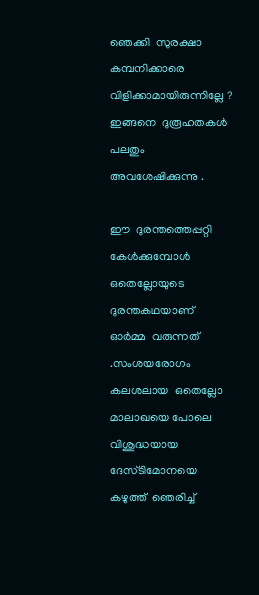ഞെക്കി  സുരക്ഷാ  കമ്പനിക്കാരെ   വിളിക്കാമായിരുന്നില്ലേ ? ഇങ്ങനെ  ദുരൂഹതകൾ  പലതും
അവശേഷിക്കുന്നു .

ഈ  ദുരന്തത്തെപ്പറ്റി  കേൾക്കുമ്പോൾ  ഒതെല്ലോയുടെ   ദുരന്തകഥയാണ്
ഓർമ്മ  വരുന്നത് .സംശയരോഗം  കലശലായ  ഒതെല്ലോ  മാലാഖയെ പോലെ
വിശുദ്ധയായ   ദേസ്ടിമോനയെ  കഴുത്ത്  ഞെരിച്ച്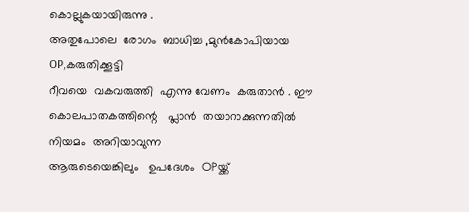കൊല്ലുകയായിരുന്നു .
അതുപോലെ  രോഗം  ബാധിച്ച ,മുൻകോപിയായ  OP,കരുതിക്കൂട്ടി
റീവയെ  വകവരുത്തി  എന്നു വേണം  കരുതാൻ . ഈ  കൊലപാതകത്തിന്റെ   പ്ലാൻ  തയാറാക്കുന്നതിൽ  നിയമം  അറിയാവുന്ന
ആരുടെയെങ്കിലും   ഉപദേശം  OPയ്ക്ക്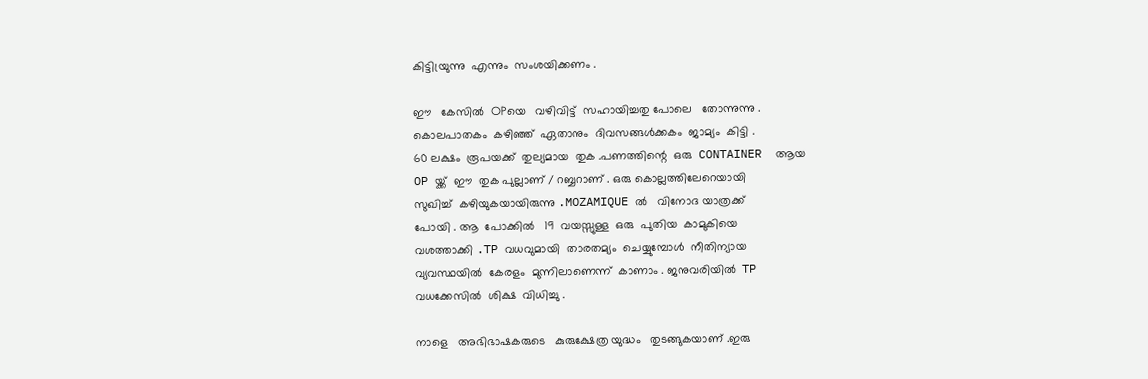കിട്ടിയ്രുന്നു  എന്നും  സംശയിക്കണം .

ഈ   കേസിൽ  OPയെ   വഴിവിട്ട്  സഹായിച്ചതു പോലെ   തോന്നുന്നു .
കൊലപാതകം  കഴിഞ്ഞ്  ഏതാനും  ദിവസങ്ങൾക്കകം  ജാമ്യം  കിട്ടി .
60 ലക്ഷം  രൂപയക്ക്  തുല്യമായ  തുക .പണത്തിന്റെ  ഒരു  CONTAINER  ആയ
OP യ്ക്ക്  ഈ  തുക പുല്ലാണ് / റബ്ബറാണ് . ഒരു കൊല്ലത്തിലേറെയായി
സുഖിച്ച്  കഴിയുകയായിരുന്നു .MOZAMIQUE ൽ   വിനോദ യാത്രക്ക്
പോയി . ആ  പോക്കിൽ   19  വയസ്സുള്ള  ഒരു  പുതിയ  കാമുകിയെ
വശത്താക്കി .TP വധവുമായി  താരതമ്യം  ചെയ്യുമ്പോൾ  നീതിന്യായ
വ്യവസ്ഥയിൽ  കേരളം  മുന്നിലാണെന്ന്  കാണാം . ജനുവരിയിൽ  TP
വധക്കേസിൽ  ശിക്ഷ  വിധിച്ചു .

നാളെ   അഭിഭാഷകരുടെ   കുരുക്ഷേത്ര യുദ്ധം   തുടങ്ങുകയാണ് .ഇരു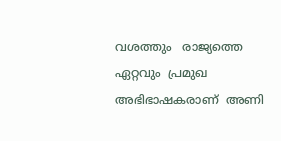വശത്തും   രാജ്യത്തെ  ഏറ്റവും  പ്രമുഖ  അഭിഭാഷകരാണ്  അണി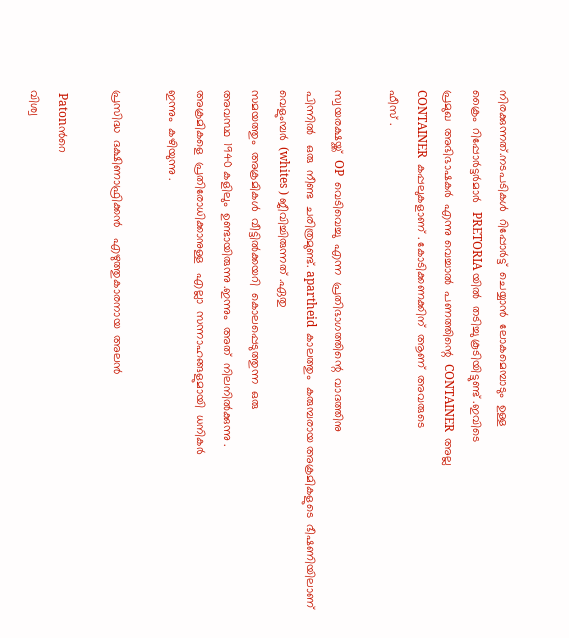നിരക്കുന്നത്.നടപടികൾ  റിപ്പോർട്ട്‌  ചെയ്യാൻ  ലോകമെമ്പാടും  ഉള്ള
ക്രൈം  റിപ്പോർട്ടർമാർ   PRETORIA യിൽ  തടിച്ചു കൂടിയിട്ടുണ്ട് .ഇവിടെ
പ്രമുഖ  അഭിഭാഷകർ  എന്നു വെച്ചാൽ  പണത്തിന്റെ  CONTAINER  അല്ല
CONTAINER  കപ്പലുകളാണ് . കോടിക്കണക്കിന്  ആണ്  അവരുടെ
ഫീസ്‌ .

സ്വയരക്ഷയ്ക്ക്  OP  വെടിവെച്ചു  എന്ന  പ്രതിഭാഗത്തിന്റെ  വാദത്തിനു
പിന്നിൽ   ഒരു  നീണ്ട  ചരിത്രമുണ്ട്. apartheid  കാലത്തും  കരുമ്പരായ അക്രമികളുടെ  ഭീഷണിയിലാണ്   വെളുംമ്പർ  (whites ) ജീവിച്ചിരുന്നത് .ഏതു
സമയത്തും  അക്രമികൾ  വീട്ടിൽക്കയറി  കൊലപ്പെടുത്തുന്ന  ഒരു
അവസ്ഥ  1940 കളിലും  ഉണ്ടായിരുന്നു .ഇന്നും  അത്  നിലനിൽക്കുന്നു .
അക്രമികളെ  പ്രതിരോധിക്കാനുള്ള   എല്ലാ  സന്നാഹങ്ങളുമായി  ധനികർ
ഇന്നും  കഴിയുന്നു .

പ്രസിദ്ധ  ദക്ഷിണാഫ്രിക്കൻ   എഴുത്തുകാരനായ  അലൻ

 Patonൻറെ
വിശ്വ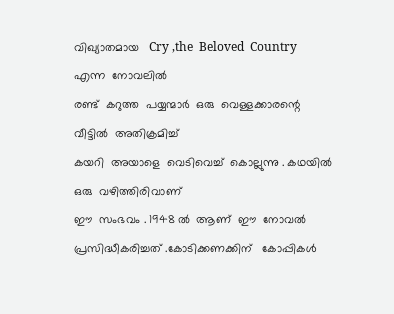വിഖ്യാതമായ   Cry ,the  Beloved  Country  എന്ന  നോവലിൽ
രണ്ട്  കറുത്ത  പയ്യന്മാർ  ഒരു  വെള്ളക്കാരന്റെ  വീട്ടിൽ  അതിക്രമിച്ച്
കയറി  അയാളെ  വെടിവെച്ച്  കൊല്ലുന്നു . കഥയിൽ  ഒരു  വഴിത്തിരിവാണ്
ഈ  സംഭവം . 1948 ൽ  ആണ്  ഈ  നോവൽ  പ്രസിദ്ധീകരിച്ചത് .കോടിക്കണക്കിന്   കോപ്പികൾ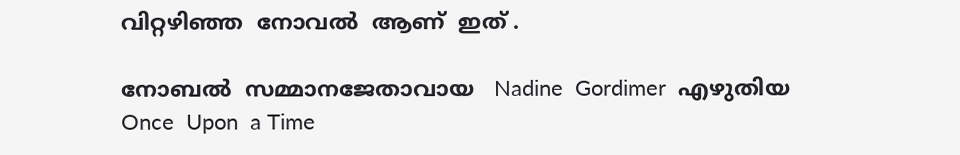വിറ്റഴിഞ്ഞ  നോവൽ  ആണ്  ഇത് .

നോബൽ  സമ്മാനജേതാവായ   Nadine  Gordimer  എഴുതിയ  Once  Upon  a Time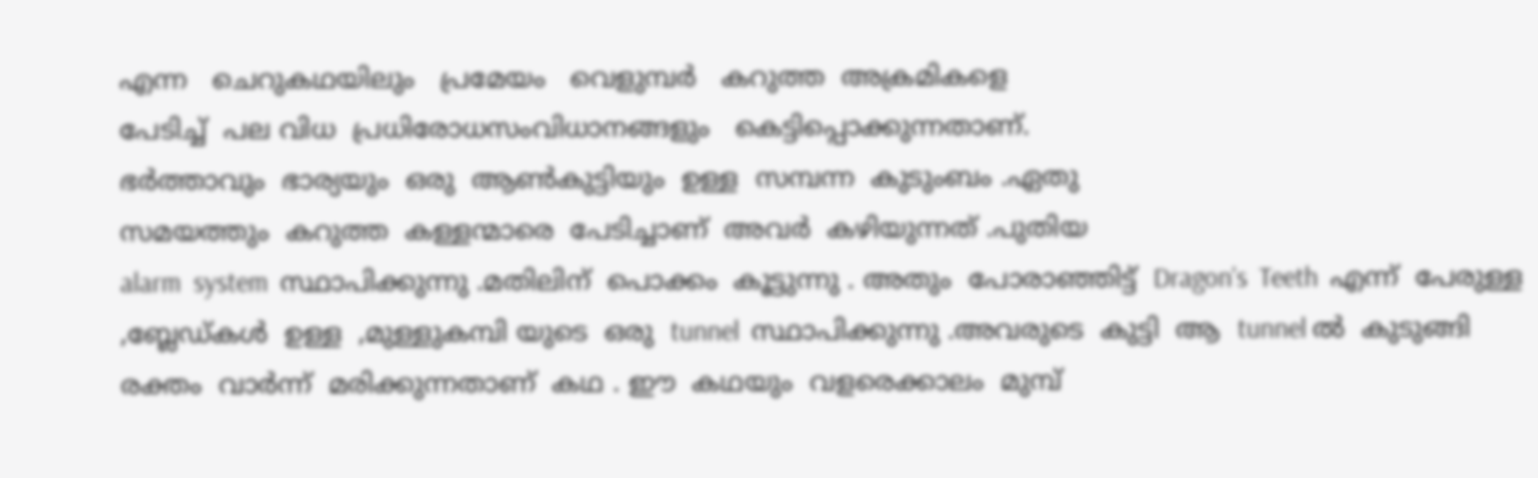എന്ന   ചെറുകഥയിലും   പ്രമേയം   വെളുമ്പർ   കറുത്ത  അക്രമികളെ
പേടിച്ച്  പല വിധ  പ്രധിരോധസംവിധാനങ്ങളും   കെട്ടിപ്പൊക്കുന്നതാണ്.
ഭർത്താവും  ഭാര്യയും  ഒരു  ആണ്‍കുട്ടിയും  ഉള്ള  സമ്പന്ന  കുടുംബം .ഏതു
സമയത്തും  കറുത്ത  കള്ളന്മാരെ  പേടിച്ചാണ്  അവർ  കഴിയുന്നത്‌ .പുതിയ
alarm  system  സ്ഥാപിക്കുന്നു .മതിലിന്  പൊക്കം  കൂട്ടുന്നു . അതും  പോരാഞ്ഞിട്ട്  Dragon's  Teeth  എന്ന്‌  പേരുള്ള ,ബ്ലേഡ്കൾ  ഉള്ള  ,മുള്ളുകമ്പി യുടെ  ഒരു  tunnel  സ്ഥാപിക്കുന്നു .അവരുടെ  കുട്ടി  ആ  tunnel ൽ  കുടുങ്ങി
രക്തം  വാർന്ന്  മരിക്കുന്നതാണ്  കഥ . ഈ  കഥയും  വളരെക്കാലം  മുമ്പ്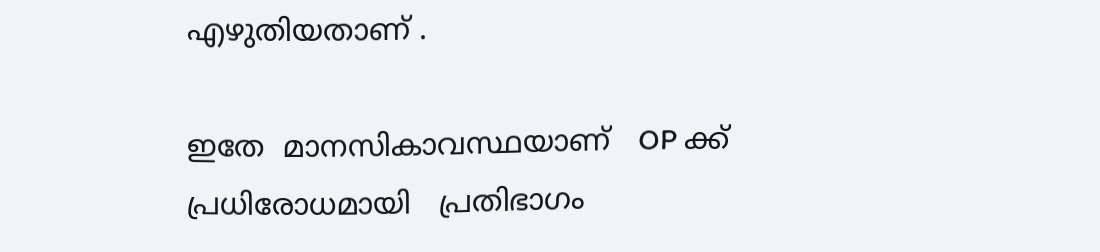എഴുതിയതാണ് .

ഇതേ  മാനസികാവസ്ഥയാണ്   OP ക്ക്   പ്രധിരോധമായി   പ്രതിഭാഗം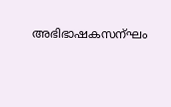അഭിഭാഷകസന്ഘം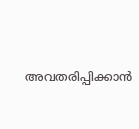അവതരിപ്പിക്കാൻ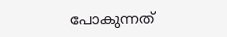പോകുന്നത്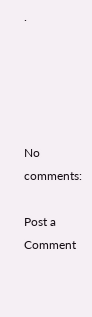.





No comments:

Post a Comment